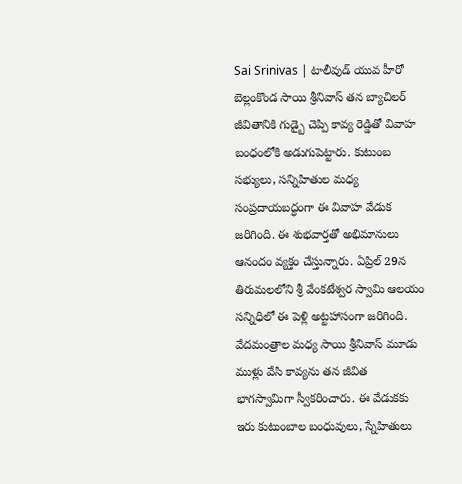Sai Srinivas | టాలీవుడ్ యువ హీరో బెల్లంకొండ సాయి శ్రీనివాస్ తన బ్యాచిలర్ జీవితానికి గుడ్బై చెప్పి కావ్య రెడ్డితో వివాహ బంధంలోకి అడుగుపెట్టారు. కుటుంబ సభ్యులు, సన్నిహితుల మధ్య సంప్రదాయబద్ధంగా ఈ వివాహ వేడుక జరిగింది. ఈ శుభవార్తతో అభిమానులు ఆనందం వ్యక్తం చేస్తున్నారు. ఏప్రిల్ 29న తిరుమలలోని శ్రీ వేంకటేశ్వర స్వామి ఆలయం సన్నిధిలో ఈ పెళ్లి అట్టహాసంగా జరిగింది. వేదమంత్రాల మధ్య సాయి శ్రీనివాస్ మూడు ముళ్లు వేసి కావ్యను తన జీవిత భాగస్వామిగా స్వీకరించారు. ఈ వేడుకకు ఇరు కుటుంబాల బంధువులు, స్నేహితులు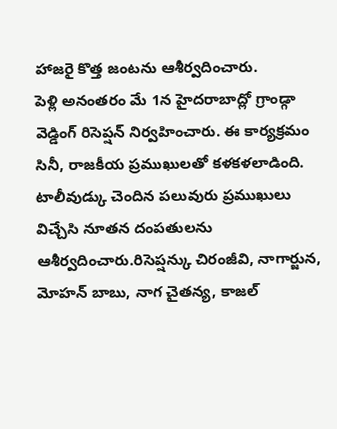హాజరై కొత్త జంటను ఆశీర్వదించారు.
పెళ్లి అనంతరం మే 1న హైదరాబాద్లో గ్రాండ్గా వెడ్డింగ్ రిసెప్షన్ నిర్వహించారు. ఈ కార్యక్రమం సినీ, రాజకీయ ప్రముఖులతో కళకళలాడింది. టాలీవుడ్కు చెందిన పలువురు ప్రముఖులు విచ్చేసి నూతన దంపతులను ఆశీర్వదించారు.రిసెప్షన్కు చిరంజీవి, నాగార్జున, మోహన్ బాబు, నాగ చైతన్య, కాజల్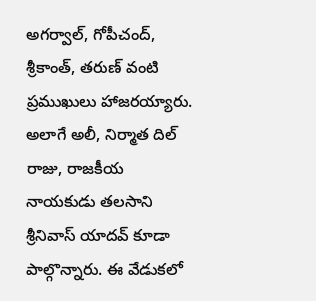అగర్వాల్, గోపీచంద్, శ్రీకాంత్, తరుణ్ వంటి ప్రముఖులు హాజరయ్యారు. అలాగే అలీ, నిర్మాత దిల్ రాజు, రాజకీయ నాయకుడు తలసాని శ్రీనివాస్ యాదవ్ కూడా పాల్గొన్నారు. ఈ వేడుకలో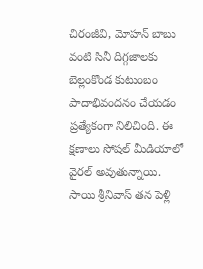చిరంజీవి, మోహన్ బాబు వంటి సినీ దిగ్గజాలకు బెల్లంకొండ కుటుంబం పాదాభివందనం చేయడం ప్రత్యేకంగా నిలిచింది. ఈ క్షణాలు సోషల్ మీడియాలో వైరల్ అవుతున్నాయి.
సాయి శ్రీనివాస్ తన పెళ్లి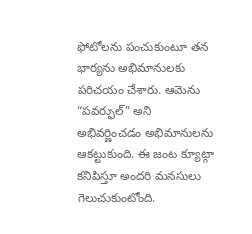ఫోటోలను పంచుకుంటూ తన భార్యను అభిమానులకు పరిచయం చేశారు. ఆమెను “పవర్ఫుల్” అని అభివర్ణించడం అభిమానులను ఆకట్టుకుంది. ఈ జంట క్యూట్గా కనిపిస్తూ అందరి మనసులు గెలుచుకుంటోంది.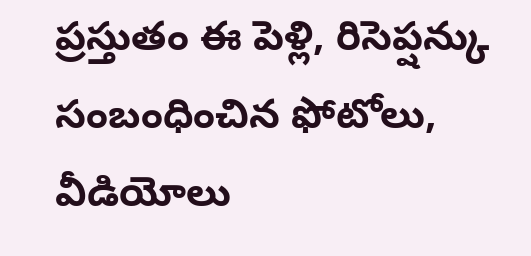ప్రస్తుతం ఈ పెళ్లి, రిసెప్షన్కు సంబంధించిన ఫోటోలు, వీడియోలు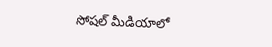సోషల్ మీడియాలో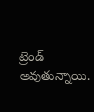ట్రెండ్ అవుతున్నాయి.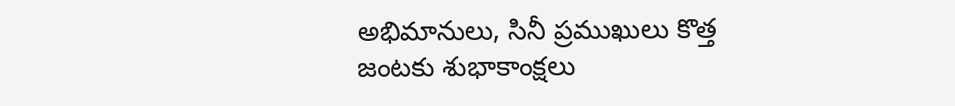అభిమానులు, సినీ ప్రముఖులు కొత్త జంటకు శుభాకాంక్షలు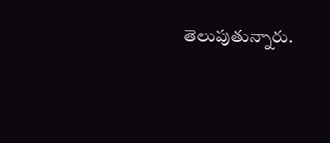తెలుపుతున్నారు.